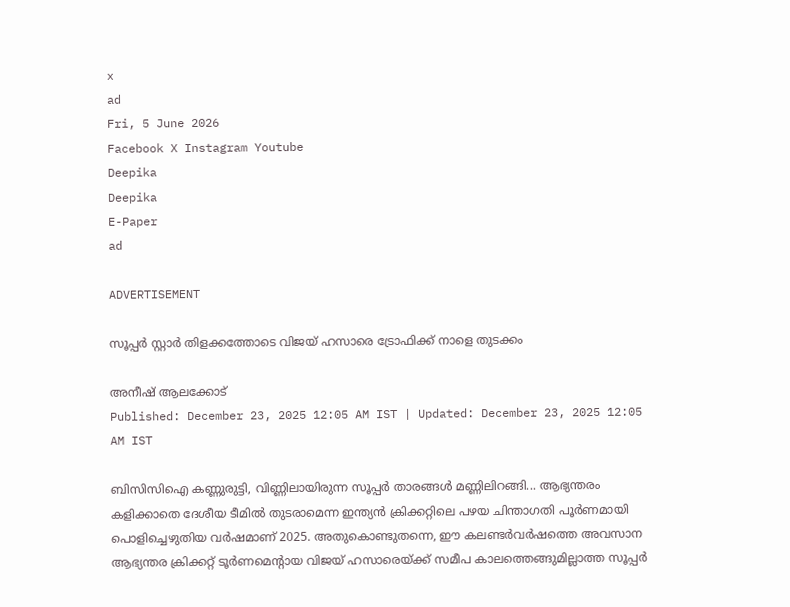x
ad
Fri, 5 June 2026
Facebook X Instagram Youtube
Deepika
Deepika
E-Paper
ad

ADVERTISEMENT

സൂപ്പര്‍ സ്റ്റാര്‍ തിളക്കത്തോടെ വിജയ് ഹസാരെ ട്രോഫിക്ക് നാളെ തുടക്കം

അനീഷ് ആലക്കോട്
Published: December 23, 2025 12:05 AM IST | Updated: December 23, 2025 12:05 AM IST

ബിസിസിഐ കണ്ണുരുട്ടി, വിണ്ണിലായിരുന്ന സൂപ്പര്‍ താരങ്ങള്‍ മണ്ണിലിറങ്ങി... ആഭ്യന്തരം കളിക്കാതെ ദേശീയ ടീമില്‍ തുടരാമെന്ന ഇന്ത്യന്‍ ക്രിക്കറ്റിലെ പഴയ ചിന്താഗതി പൂര്‍ണമായി പൊളിച്ചെഴുതിയ വര്‍ഷമാണ് 2025. അതുകൊണ്ടുതന്നെ, ഈ കലണ്ടര്‍വര്‍ഷത്തെ അവസാന ആഭ്യന്തര ക്രിക്കറ്റ് ടൂര്‍ണമെന്‍റായ വിജയ് ഹസാരെയ്ക്ക് സമീപ കാലത്തെങ്ങുമില്ലാത്ത സൂപ്പര്‍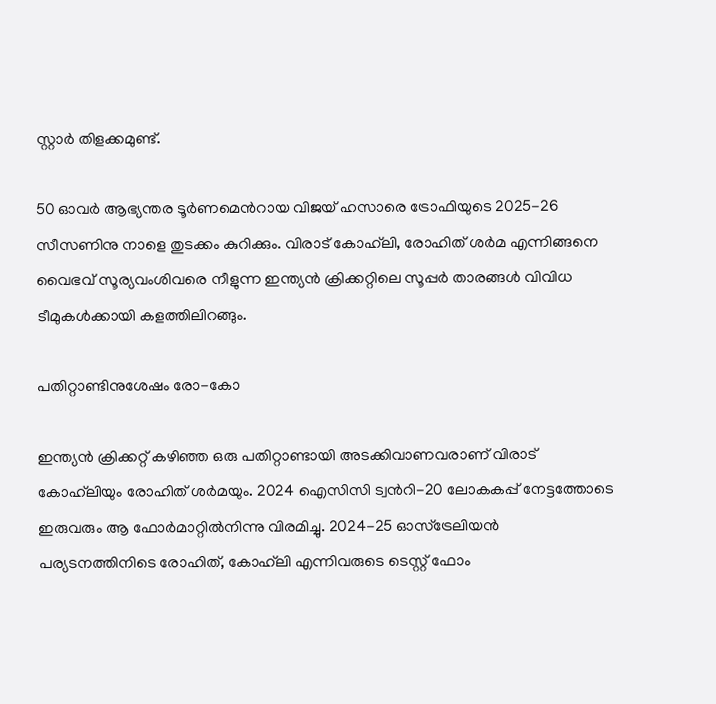സ്റ്റാര്‍ തിളക്കമുണ്ട്.

50 ഓവര്‍ ആഭ്യന്തര ടൂര്‍ണമെന്‍റായ വിജയ് ഹസാരെ ട്രോഫിയുടെ 2025-26 സീസണിനു നാളെ തുടക്കം കുറിക്കും. വിരാട് കോഹ്‌ലി, രോഹിത് ശര്‍മ എന്നിങ്ങനെ വൈഭവ് സൂര്യവംശിവരെ നീളുന്ന ഇന്ത്യന്‍ ക്രിക്കറ്റിലെ സൂപ്പര്‍ താരങ്ങള്‍ വിവിധ ടീമുകള്‍ക്കായി കളത്തിലിറങ്ങും.

പതിറ്റാണ്ടിനുശേഷം രോ-കോ

ഇന്ത്യന്‍ ക്രിക്കറ്റ് കഴിഞ്ഞ ഒരു പതിറ്റാണ്ടായി അടക്കിവാണവരാണ് വിരാട് കോഹ്‌ലിയും രോഹിത് ശര്‍മയും. 2024 ഐസിസി ട്വന്‍റി-20 ലോകകപ്പ് നേട്ടത്തോടെ ഇരുവരും ആ ഫോര്‍മാറ്റില്‍നിന്നു വിരമിച്ചു. 2024-25 ഓസ്‌ട്രേലിയന്‍ പര്യടനത്തിനിടെ രോഹിത്, കോഹ്‌ലി എന്നിവരുടെ ടെസ്റ്റ് ഫോം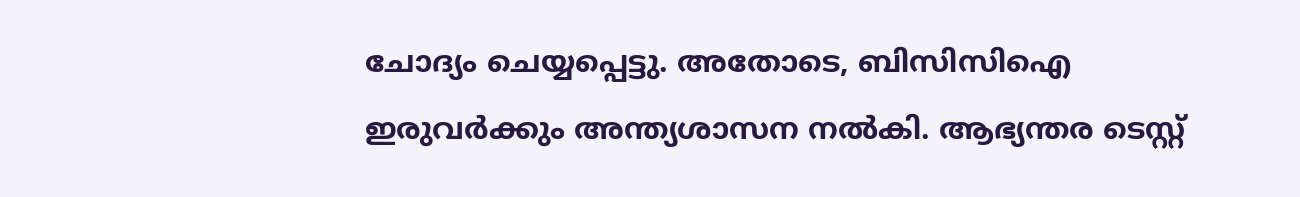ചോദ്യം ചെയ്യപ്പെട്ടു. അതോടെ, ബിസിസിഐ ഇരുവര്‍ക്കും അന്ത്യശാസന നല്‍കി. ആഭ്യന്തര ടെസ്റ്റ്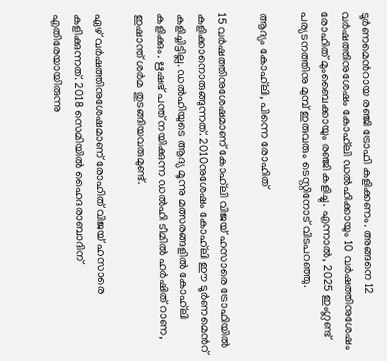ടൂര്‍ണമെന്‍റായ രഞ്ജി ട്രോഫി കളിക്കണം. അങ്ങനെ 12 വര്‍ഷത്തിനുശേഷം കോഹ്‌ലി ഡല്‍ഹിക്കായും 10 വര്‍ഷത്തിനുശേഷം രോഹിത് മുംബൈക്കായും രഞ്ജി കളിച്ചു. എന്നാല്‍, 2025 ഇംഗ്ലണ്ട് പര്യടനത്തിനു മുമ്പ് ഇരുവരും ടെസ്റ്റിനോട് വിടപറഞ്ഞു.

ആദ്യം കോഹ്‌ലി, പിന്നെ രോഹിത്

15 വര്‍ഷത്തിനുശേഷമാണ് കോഹ്‌ലി വിജയ് ഹസാരെ ട്രോഫിയില്‍ കളിക്കാനൊരുങ്ങുന്നത്. 2010നുശേഷം കോഹ്‌ലി ഈ ടൂര്‍ണമെന്‍റ് കളിച്ചിട്ടില്ല. ഡല്‍ഹിയുടെ ആദ്യ മൂന്നു മത്സരങ്ങളില്‍ കോഹ്‌ലി കളിക്കും. ഋഷഭ് പന്ത് നയിക്കുന്ന ഡല്‍ഹി ടീമില്‍ ഹര്‍ഷിത് റാണ, ഇഷാന്ത് ശര്‍മ തുടങ്ങിയവരുമുണ്ട്.

ഏഴ് വര്‍ഷത്തിനുശേഷമാണ് രോഹിത് വിജയ് ഹസാരെ കളിക്കുന്നത്. 2018 സെമിയില്‍ ഹൈദരാബാദിന് എതിരേയായിരുന്നു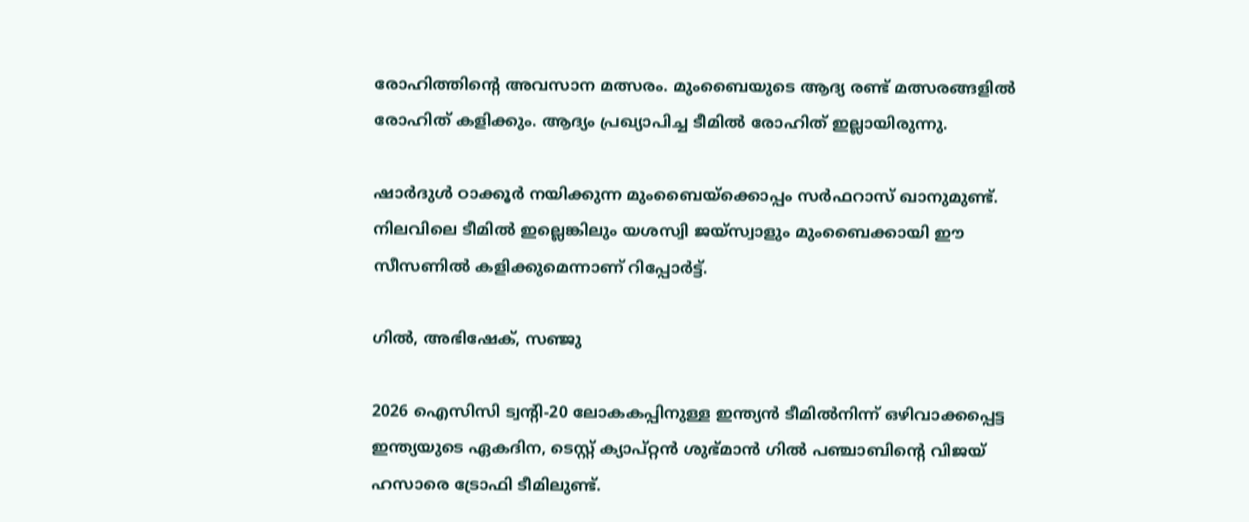രോഹിത്തിന്‍റെ അവസാന മത്സരം. മുംബൈയുടെ ആദ്യ രണ്ട് മത്സരങ്ങളില്‍ രോഹിത് കളിക്കും. ആദ്യം പ്രഖ്യാപിച്ച ടീമില്‍ രോഹിത് ഇല്ലായിരുന്നു.

ഷാര്‍ദുള്‍ ഠാക്കൂര്‍ നയിക്കുന്ന മുംബൈയ്‌ക്കൊപ്പം സര്‍ഫറാസ് ഖാനുമുണ്ട്. നിലവിലെ ടീമില്‍ ഇല്ലെങ്കിലും യശസ്വി ജയ്‌സ്വാളും മുംബൈക്കായി ഈ സീസണില്‍ കളിക്കുമെന്നാണ് റിപ്പോര്‍ട്ട്.

ഗില്‍, അഭിഷേക്, സഞ്ജു

2026 ഐസിസി ട്വന്‍റി-20 ലോകകപ്പിനുള്ള ഇന്ത്യന്‍ ടീമില്‍നിന്ന് ഒഴിവാക്കപ്പെട്ട ഇന്ത്യയുടെ ഏകദിന, ടെസ്റ്റ് ക്യാപ്റ്റന്‍ ശുഭ്മാന്‍ ഗില്‍ പഞ്ചാബിന്‍റെ വിജയ് ഹസാരെ ട്രോഫി ടീമിലുണ്ട്.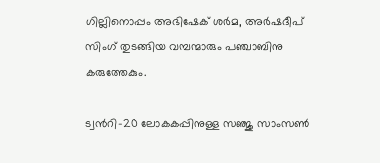ഗില്ലിനൊപ്പം അഭിഷേക് ശര്‍മ, അര്‍ഷദീപ് സിംഗ് തുടങ്ങിയ വമ്പന്മാരും പഞ്ചാബിനു കരുത്തേകും.

ട്വന്‍റി-20 ലോകകപ്പിനുള്ള സഞ്ജു സാംസണ്‍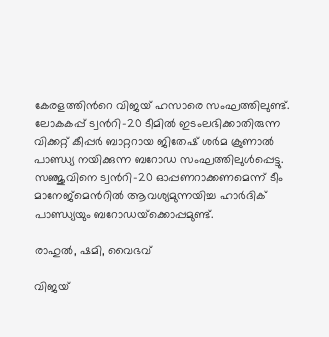കേരളത്തിന്‍റെ വിജയ് ഹസാരെ സംഘത്തിലുണ്ട്. ലോകകപ്പ് ട്വന്‍റി-20 ടീമില്‍ ഇടംലഭിക്കാതിരുന്ന വിക്കറ്റ് കീപ്പര്‍ ബാറ്ററായ ജിതേഷ് ശര്‍മ ക്രുണാല്‍ പാണ്ഡ്യ നയിക്കുന്ന ബറോഡ സംഘത്തിലുള്‍പ്പെട്ടു. സഞ്ജുവിനെ ട്വന്‍റി-20 ഓപ്പണറാക്കണമെന്ന് ടീം മാനേജ്‌മെന്‍റില്‍ ആവശ്യമുന്നയിച്ച ഹാര്‍ദിക് പാണ്ഡ്യയും ബറോഡയ്‌ക്കൊപ്പമുണ്ട്.

രാഹുല്‍, ഷമി, വൈഭവ്

വിജയ്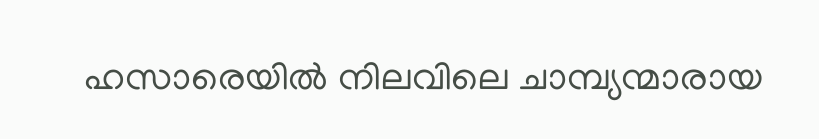ഹസാരെയില്‍ നിലവിലെ ചാമ്പ്യന്മാരായ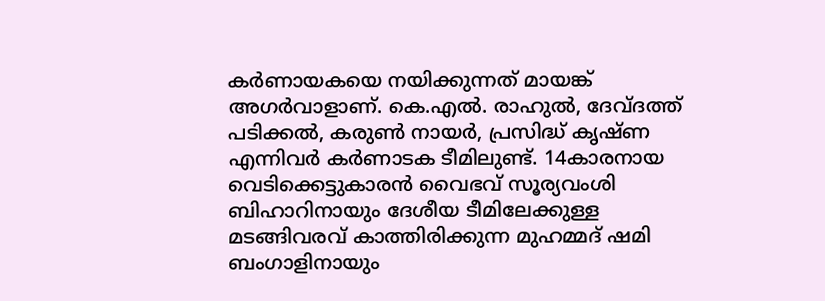കര്‍ണായകയെ നയിക്കുന്നത് മായങ്ക് അഗര്‍വാളാണ്. കെ.എല്‍. രാഹുല്‍, ദേവ്ദത്ത് പടിക്കല്‍, കരുണ്‍ നായര്‍, പ്രസിദ്ധ് കൃഷ്ണ എന്നിവര്‍ കര്‍ണാടക ടീമിലുണ്ട്. 14കാരനായ വെടിക്കെട്ടുകാരന്‍ വൈഭവ് സൂര്യവംശി ബിഹാറിനായും ദേശീയ ടീമിലേക്കുള്ള മടങ്ങിവരവ് കാത്തിരിക്കുന്ന മുഹമ്മദ് ഷമി ബംഗാളിനായും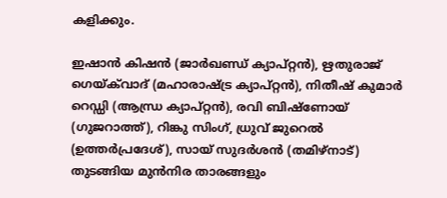കളിക്കും.

ഇഷാന്‍ കിഷന്‍ (ജാര്‍ഖണ്ഡ് ക്യാപ്റ്റന്‍), ഋതുരാജ് ഗെയ്ക്‌വാദ് (മഹാരാഷ്‌ട്ര ക്യാപ്റ്റന്‍), നിതീഷ് കുമാര്‍ റെഡ്ഡി (ആന്ധ്ര ക്യാപ്റ്റന്‍), രവി ബിഷ്‌ണോയ് (ഗുജറാത്ത്), റിങ്കു സിംഗ്, ധ്രുവ് ജുറെല്‍ (ഉത്തര്‍പ്രദേശ്), സായ് സുദര്‍ശന്‍ (തമിഴ്‌നാട്) തുടങ്ങിയ മുന്‍നിര താരങ്ങളും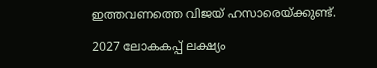ഇത്തവണത്തെ വിജയ് ഹസാരെയ്ക്കുണ്ട്.

2027 ലോകകപ്പ് ലക്ഷ്യം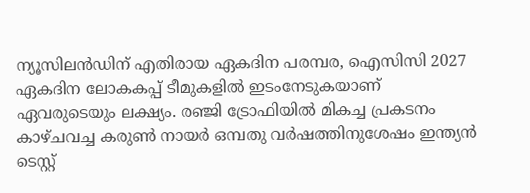ന്യൂസിലന്‍ഡിന് എതിരായ ഏകദിന പരമ്പര, ഐസിസി 2027 ഏകദിന ലോകകപ്പ് ടീമുകളില്‍ ഇടംനേടുകയാണ് ഏവരുടെയും ലക്ഷ്യം. രഞ്ജി ട്രോഫിയില്‍ മികച്ച പ്രകടനം കാഴ്ചവച്ച കരുണ്‍ നായര്‍ ഒമ്പതു വര്‍ഷത്തിനുശേഷം ഇന്ത്യന്‍ ടെസ്റ്റ്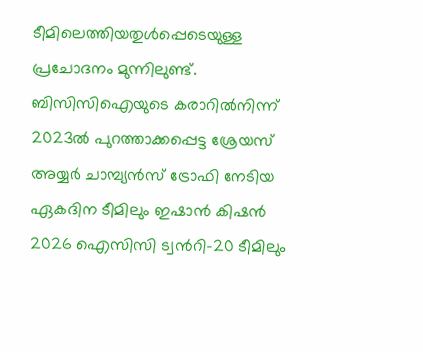ടീമിലെത്തിയതുള്‍പ്പെടെയുള്ള പ്രചോദനം മുന്നിലുണ്ട്. ബിസിസിഐയുടെ കരാറില്‍നിന്ന് 2023ല്‍ പുറത്താക്കപ്പെട്ട ശ്രേയസ് അയ്യര്‍ ചാമ്പ്യന്‍സ് ട്രോഫി നേടിയ ഏകദിന ടീമിലും ഇഷാന്‍ കിഷന്‍ 2026 ഐസിസി ട്വന്‍റി-20 ടീമിലും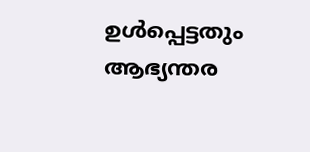ഉള്‍പ്പെട്ടതും ആഭ്യന്തര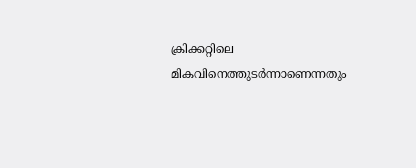ക്രിക്കറ്റിലെ മികവിനെത്തുടര്‍ന്നാണെന്നതും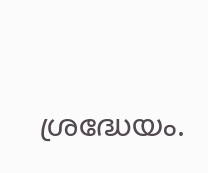ശ്രദ്ധേയം.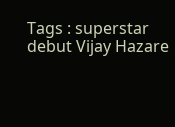Tags : superstar debut Vijay Hazare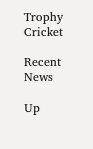Trophy Cricket

Recent News

Up